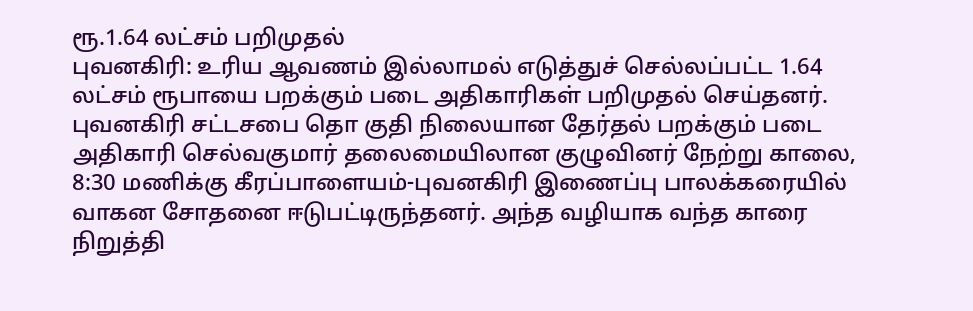ரூ.1.64 லட்சம் பறிமுதல்
புவனகிரி: உரிய ஆவணம் இல்லாமல் எடுத்துச் செல்லப்பட்ட 1.64 லட்சம் ரூபாயை பறக்கும் படை அதிகாரிகள் பறிமுதல் செய்தனர். புவனகிரி சட்டசபை தொ குதி நிலையான தேர்தல் பறக்கும் படை அதிகாரி செல்வகுமார் தலைமையிலான குழுவினர் நேற்று காலை, 8:30 மணிக்கு கீரப்பாளையம்-புவனகிரி இணைப்பு பாலக்கரையில் வாகன சோதனை ஈடுபட்டிருந்தனர். அந்த வழியாக வந்த காரை நிறுத்தி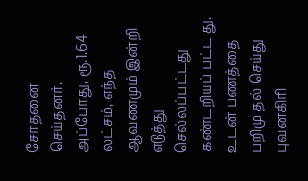சோதனை செய்தனர். அப்போது, ரூ.1.64 லட்சம், எந்த ஆவணமும் இன்றி எடுத்து செல்லப்பட்டது கண்டறியப் பட்ட து. உடன் பணத்தை பறிமு தல் செய்து புவனகிரி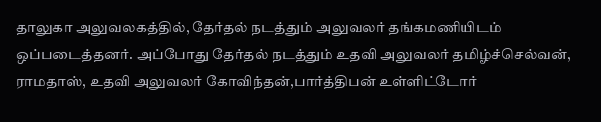தாலுகா அலுவலகத்தில், தேர்தல் நடத்தும் அலுவலர் தங்கமணியிடம் ஒப்படைத்தனர். அப்போது தேர்தல் நடத்தும் உதவி அலுவலர் தமிழ்ச்செல்வன், ராமதாஸ், உதவி அலுவலர் கோவிந்தன்,பார்த்திபன் உள்ளிட்டோர்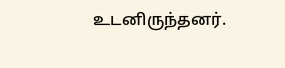உடனிருந்தனர்.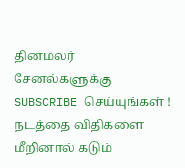தினமலர் சேனல்களுக்கு SUBSCRIBE செய்யுங்கள் !
நடத்தை விதிகளை மீறினால் கடும்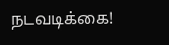நடவடிக்கை!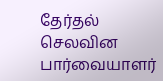தேர்தல் செலவின பார்வையாளர்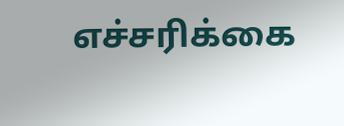எச்சரிக்கை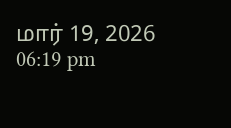மார் 19, 2026 06:19 pm